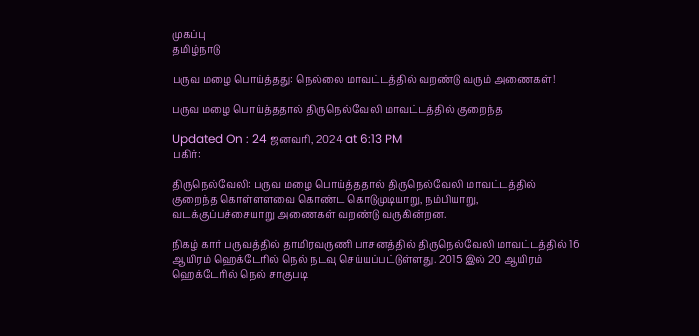முகப்பு
தமிழ்நாடு

பருவ மழை பொய்த்தது: நெல்லை மாவட்டத்தில் வறண்டு வரும் அணைகள்!

பருவ மழை பொய்த்ததால் திருநெல்வேலி மாவட்டத்தில் குறைந்த

Updated On : 24 ஜனவரி, 2024 at 6:13 PM
பகிர்:

திருநெல்வேலி: பருவ மழை பொய்த்ததால் திருநெல்வேலி மாவட்டத்தில் குறைந்த கொள்ளளவை கொண்ட கொடுமுடியாறு, நம்பியாறு, வடக்குப்பச்சையாறு அணைகள் வறண்டு வருகின்றன.

நிகழ் கார் பருவத்தில் தாமிரவருணி பாசனத்தில் திருநெல்வேலி மாவட்டத்தில் 16 ஆயிரம் ஹெக்டேரில் நெல் நடவு செய்யப்பட்டுள்ளது. 2015 இல் 20 ஆயிரம் ஹெக்டேரில் நெல் சாகுபடி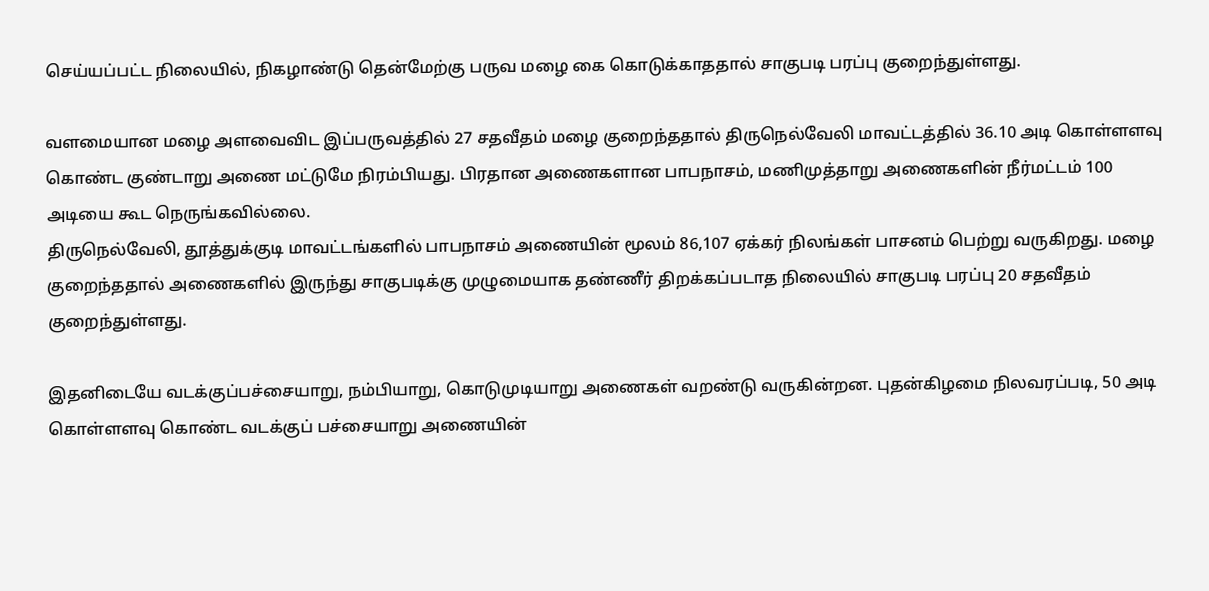செய்யப்பட்ட நிலையில், நிகழாண்டு தென்மேற்கு பருவ மழை கை கொடுக்காததால் சாகுபடி பரப்பு குறைந்துள்ளது.

வளமையான மழை அளவைவிட இப்பருவத்தில் 27 சதவீதம் மழை குறைந்ததால் திருநெல்வேலி மாவட்டத்தில் 36.10 அடி கொள்ளளவு கொண்ட குண்டாறு அணை மட்டுமே நிரம்பியது. பிரதான அணைகளான பாபநாசம், மணிமுத்தாறு அணைகளின் நீர்மட்டம் 100 அடியை கூட நெருங்கவில்லை.
திருநெல்வேலி, தூத்துக்குடி மாவட்டங்களில் பாபநாசம் அணையின் மூலம் 86,107 ஏக்கர் நிலங்கள் பாசனம் பெற்று வருகிறது. மழை குறைந்ததால் அணைகளில் இருந்து சாகுபடிக்கு முழுமையாக தண்ணீர் திறக்கப்படாத நிலையில் சாகுபடி பரப்பு 20 சதவீதம் குறைந்துள்ளது.

இதனிடையே வடக்குப்பச்சையாறு, நம்பியாறு, கொடுமுடியாறு அணைகள் வறண்டு வருகின்றன. புதன்கிழமை நிலவரப்படி, 50 அடி கொள்ளளவு கொண்ட வடக்குப் பச்சையாறு அணையின்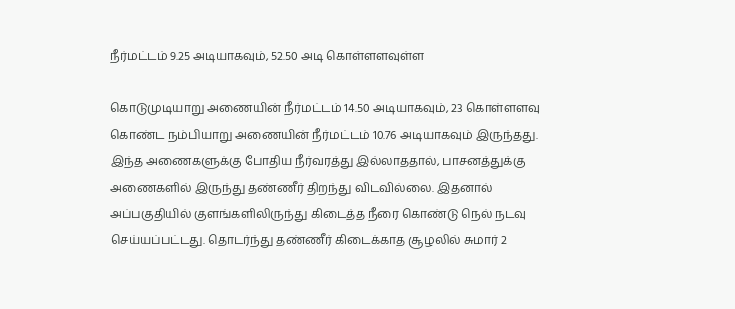நீர்மட்டம் 9.25 அடியாகவும், 52.50 அடி கொள்ளளவுள்ள

கொடுமுடியாறு அணையின் நீர்மட்டம் 14.50 அடியாகவும், 23 கொள்ளளவு கொண்ட நம்பியாறு அணையின் நீர்மட்டம் 10.76 அடியாகவும் இருந்தது.
இந்த அணைகளுக்கு போதிய நீர்வரத்து இல்லாததால், பாசனத்துக்கு அணைகளில் இருந்து தண்ணீர் திறந்து விடவில்லை. இதனால் அப்பகுதியில் குளங்களிலிருந்து கிடைத்த நீரை கொண்டு நெல் நடவு செய்யப்பட்டது. தொடர்ந்து தண்ணீர் கிடைக்காத சூழலில் சுமார் 2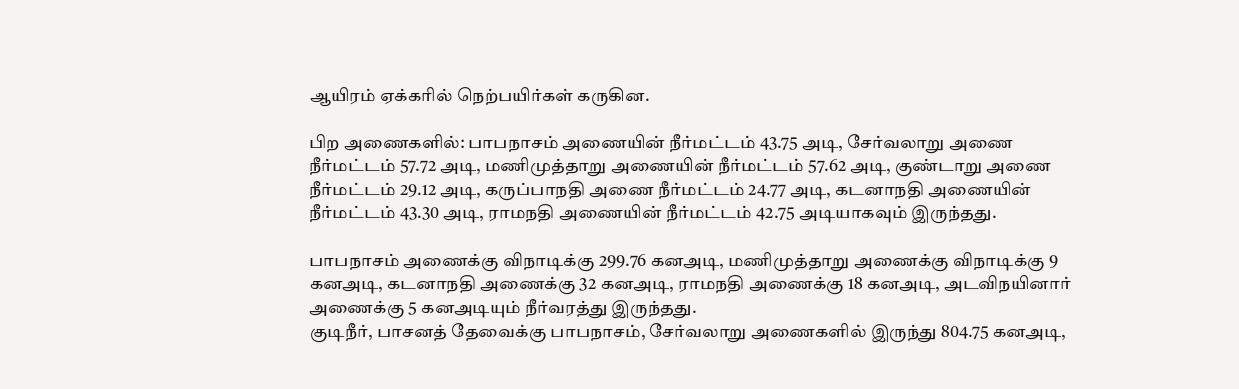ஆயிரம் ஏக்கரில் நெற்பயிர்கள் கருகின.

பிற அணைகளில்: பாபநாசம் அணையின் நீர்மட்டம் 43.75 அடி, சேர்வலாறு அணை நீர்மட்டம் 57.72 அடி, மணிமுத்தாறு அணையின் நீர்மட்டம் 57.62 அடி, குண்டாறு அணை நீர்மட்டம் 29.12 அடி, கருப்பாநதி அணை நீர்மட்டம் 24.77 அடி, கடனாநதி அணையின் நீர்மட்டம் 43.30 அடி, ராமநதி அணையின் நீர்மட்டம் 42.75 அடியாகவும் இருந்தது.

பாபநாசம் அணைக்கு விநாடிக்கு 299.76 கனஅடி, மணிமுத்தாறு அணைக்கு விநாடிக்கு 9 கனஅடி, கடனாநதி அணைக்கு 32 கனஅடி, ராமநதி அணைக்கு 18 கனஅடி, அடவிநயினார் அணைக்கு 5 கனஅடியும் நீர்வரத்து இருந்தது.
குடிநீர், பாசனத் தேவைக்கு பாபநாசம், சேர்வலாறு அணைகளில் இருந்து 804.75 கனஅடி,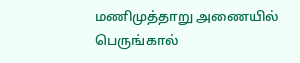மணிமுத்தாறு அணையில் பெருங்கால்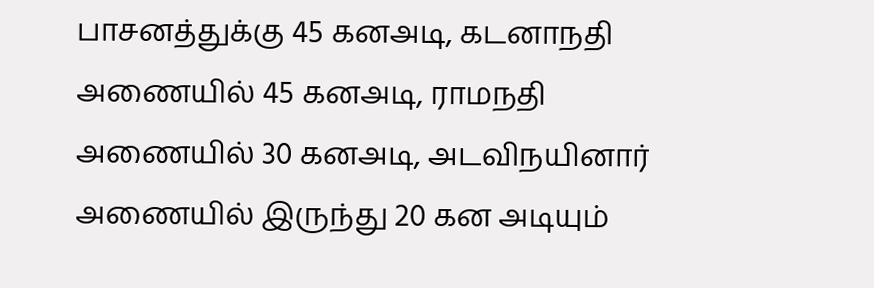பாசனத்துக்கு 45 கனஅடி, கடனாநதி அணையில் 45 கனஅடி, ராமநதி அணையில் 30 கனஅடி, அடவிநயினார் அணையில் இருந்து 20 கன அடியும்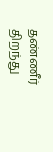தண்ணீர் திறந்து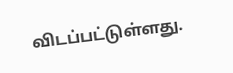விடப்பட்டுள்ளது.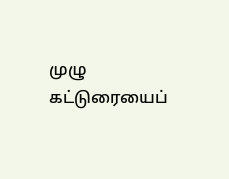முழு கட்டுரையைப்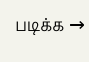படிக்க →